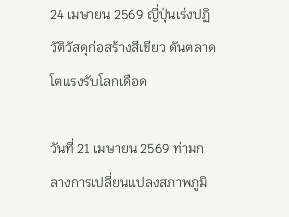24 เมษายน 2569 ญี่ปุ่นเร่งปฏิวัติวัสดุก่อสร้างสีเขียว ดันตลาดโตแรงรับโลกเดือด

วันที่ 21 เมษายน 2569 ท่ามกลางการเปลี่ยนแปลงสภาพภูมิ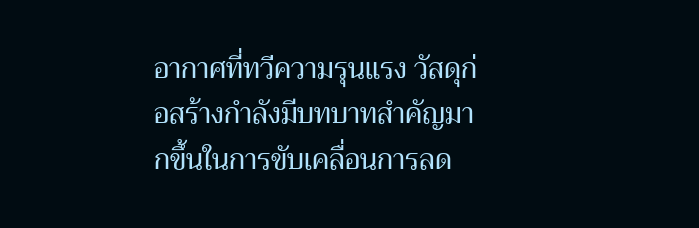อากาศที่ทวีความรุนแรง วัสดุก่อสร้างกำลังมีบทบาทสำคัญมากขึ้นในการขับเคลื่อนการลด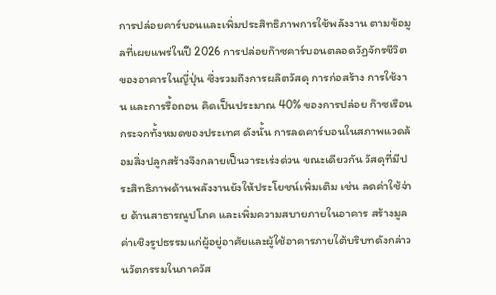การปล่อยคาร์บอนและเพิ่มประสิทธิภาพการใช้พลังงาน ตามข้อมูลที่เผยแพร่ในปี 2026 การปล่อยก๊าซคาร์บอนตลอดวัฏจักรชีวิตของอาคารในญี่ปุ่น ซึ่งรวมถึงการผลิตวัสดุ การก่อสร้าง การใช้งาน และการรื้อถอน คิดเป็นประมาณ 40% ของการปล่อย ก๊าซเรือนกระจกทั้งหมดของประเทศ ดังนั้น การลดคาร์บอนในสภาพแวดล้อมสิ่งปลูกสร้างจึงกลายเป็นวาระเร่งด่วน ขณะเดียวกัน วัสดุที่มีประสิทธิภาพด้านพลังงานยังให้ประโยชน์เพิ่มเติม เช่น ลดค่าใช้จ่าย ด้านสาธารณูปโภค และเพิ่มความสบายภายในอาคาร สร้างมูลค่าเชิงรูปธรรมแก่ผู้อยู่อาศัยและผู้ใช้อาคารภายใต้บริบทดังกล่าว นวัตกรรมในภาควัส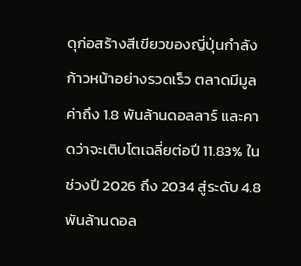ดุก่อสร้างสีเขียวของญี่ปุ่นกำลังก้าวหน้าอย่างรวดเร็ว ตลาดมีมูลค่าถึง 1.8 พันล้านดอลลาร์ และคาดว่าจะเติบโตเฉลี่ยต่อปี 11.83% ในช่วงปี 2026 ถึง 2034 สู่ระดับ 4.8 พันล้านดอล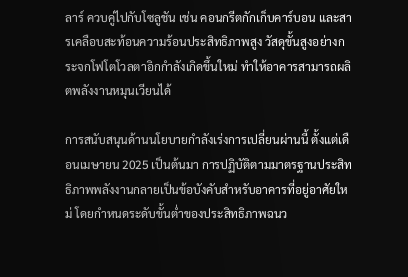ลาร์ ควบคู่ไปกับโซลูชัน เช่น คอนกรีตกักเก็บคาร์บอน และสารเคลือบสะท้อนความร้อนประสิทธิภาพสูง วัสดุขั้นสูงอย่างกระจกโฟโตโวลตาอิกกำลังเกิดขึ้นใหม่ ทำให้อาคารสามารถผลิตพลังงานหมุนเวียนได้

การสนับสนุนด้านนโยบายกำลังเร่งการเปลี่ยนผ่านนี้ ตั้งแต่เดือนเมษายน 2025 เป็นต้นมา การปฏิบัติตามมาตรฐานประสิทธิภาพพลังงานกลายเป็นข้อบังคับสำหรับอาคารที่อยู่อาศัยใหม่ โดยกำหนดระดับขั้นต่ำของประสิทธิภาพฉนว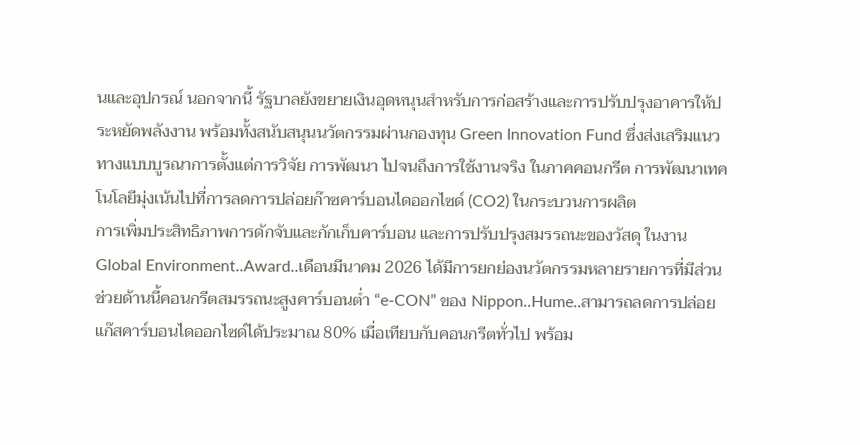นและอุปกรณ์ นอกจากนี้ รัฐบาลยังขยายเงินอุดหนุนสำหรับการก่อสร้างและการปรับปรุงอาคารให้ประหยัดพลังงาน พร้อมทั้งสนับสนุนนวัตกรรมผ่านกองทุน Green Innovation Fund ซึ่งส่งเสริมแนวทางแบบบูรณาการตั้งแต่การวิจัย การพัฒนา ไปจนถึงการใช้งานจริง ในภาคคอนกรีต การพัฒนาเทคโนโลยีมุ่งเน้นไปที่การลดการปล่อยก๊าซคาร์บอนไดออกไซด์ (CO2) ในกระบวนการผลิต
การเพิ่มประสิทธิภาพการดักจับและกักเก็บคาร์บอน และการปรับปรุงสมรรถนะของวัสดุ ในงาน Global Environment..Award..เดือนมีนาคม 2026 ได้มีการยกย่องนวัตกรรมหลายรายการที่มีส่วนช่วยด้านนี้คอนกรีตสมรรถนะสูงคาร์บอนต่ำ “e-CON” ของ Nippon..Hume..สามารถลดการปล่อยแก๊สคาร์บอนไดออกไซด์ได้ประมาณ 80% เมื่อเทียบกับคอนกรีตทั่วไป พร้อม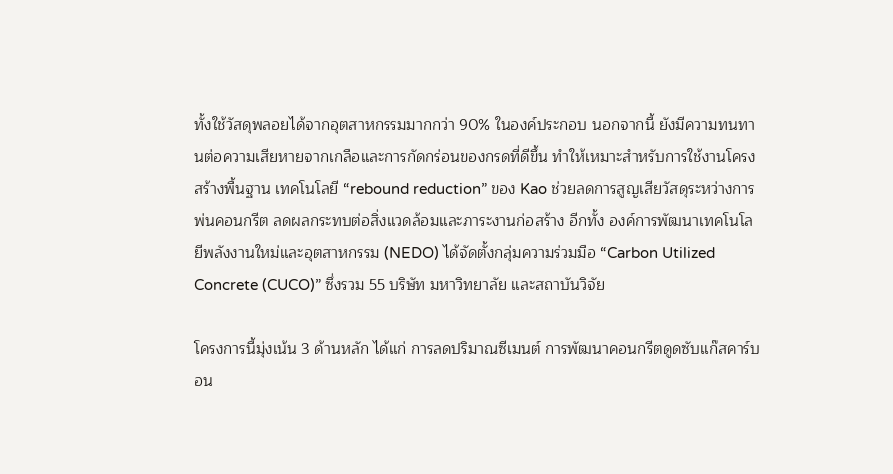ทั้งใช้วัสดุพลอยได้จากอุตสาหกรรมมากกว่า 90% ในองค์ประกอบ นอกจากนี้ ยังมีความทนทานต่อความเสียหายจากเกลือและการกัดกร่อนของกรดที่ดีขึ้น ทำให้เหมาะสำหรับการใช้งานโครงสร้างพื้นฐาน เทคโนโลยี “rebound reduction” ของ Kao ช่วยลดการสูญเสียวัสดุระหว่างการพ่นคอนกรีต ลดผลกระทบต่อสิ่งแวดล้อมและภาระงานก่อสร้าง อีกทั้ง องค์การพัฒนาเทคโนโลยีพลังงานใหม่และอุตสาหกรรม (NEDO) ได้จัดตั้งกลุ่มความร่วมมือ “Carbon Utilized Concrete (CUCO)” ซึ่งรวม 55 บริษัท มหาวิทยาลัย และสถาบันวิจัย

โครงการนี้มุ่งเน้น 3 ด้านหลัก ได้แก่ การลดปริมาณซีเมนต์ การพัฒนาคอนกรีตดูดซับแก๊สคาร์บอน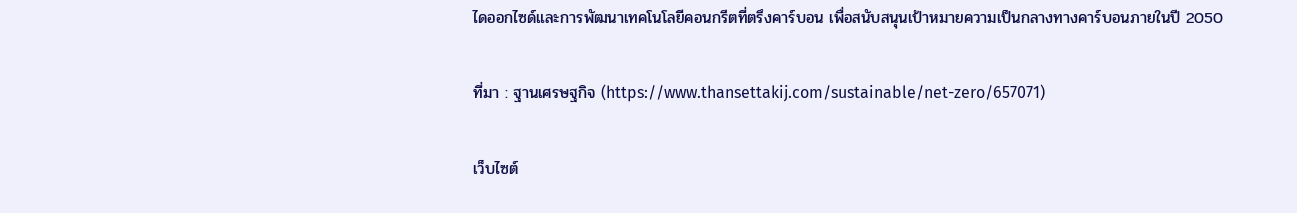ไดออกไซด์และการพัฒนาเทคโนโลยีคอนกรีตที่ตรึงคาร์บอน เพื่อสนับสนุนเป้าหมายความเป็นกลางทางคาร์บอนภายในปี 2050

ที่มา : ฐานเศรษฐกิจ (https://www.thansettakij.com/sustainable/net-zero/657071)

เว็บไซต์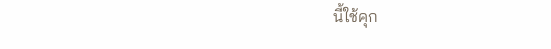นี้ใช้คุก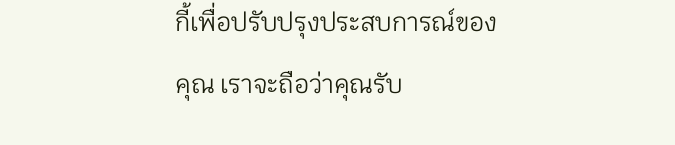กี้เพื่อปรับปรุงประสบการณ์ของคุณ เราจะถือว่าคุณรับ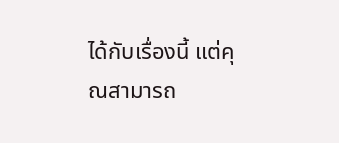ได้กับเรื่องนี้ แต่คุณสามารถ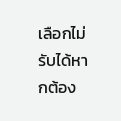เลือกไม่รับได้หากต้อง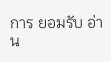การ ยอมรับ อ่าน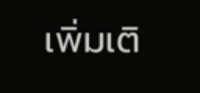เพิ่มเติ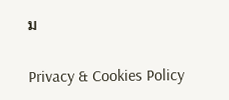ม

Privacy & Cookies Policy